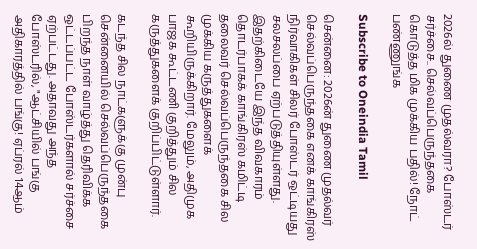2026ல் துணை முதல்வரா? போஸ்டர் சர்ச்சை.. செல்வப்பெருந்தகை கொடுத்த மிக முக்கிய பதில்! நோட் பண்ணுங்க

Subscribe to Oneindia Tamil

சென்னை: 2026ன் துணை முதல்வர் செல்வப்பெருந்தகை எனக் காங்கிரஸ் நிர்வாகிகள் சிலர் போஸ்டர் ஒட்டியது சலசலப்பை ஏற்படுத்தியுள்ளது. இதற்கிடையே இந்த விவகாரம் தொடர்பாகக் காங்கிரஸ் கமிட்டி தலைவர் செல்வப்பெருந்தகை சில முக்கிய கருத்துகளைக் கூறியிருக்கிறார். மேலும், அதிமுக பாஜக கூட்டணி குறித்தும் சில கருத்துகளைக் குறிப்பிட்டுள்ளார்.

கடந்த சில நாட்களுக்கு முன்பு சென்னையில் செல்வப்பெருந்தகை பிறந்த நாள் வாழ்த்து தெரிவிக்க ஒட்டப்பட்ட போஸ்டர்களால் சர்ச்சை ஏற்பட்டது. அதாவது அந்த போஸ்டரில், "ஆட்சியில் பங்கு அதிகாரத்தில் பங்கு! ஏப்ரல் 14ஆம்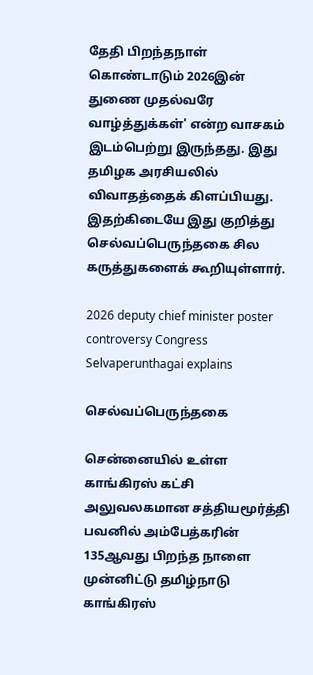தேதி பிறந்தநாள் கொண்டாடும் 2026இன் துணை முதல்வரே வாழ்த்துக்கள்' என்ற வாசகம் இடம்பெற்று இருந்தது. இது தமிழக அரசியலில் விவாதத்தைக் கிளப்பியது. இதற்கிடையே இது குறித்து செல்வப்பெருந்தகை சில கருத்துகளைக் கூறியுள்ளார்.

2026 deputy chief minister poster controversy Congress Selvaperunthagai explains

செல்வப்பெருந்தகை

சென்னையில் உள்ள காங்கிரஸ் கட்சி அலுவலகமான சத்தியமூர்த்தி பவனில் அம்பேத்கரின் 135ஆவது பிறந்த நாளை முன்னிட்டு தமிழ்நாடு காங்கிரஸ்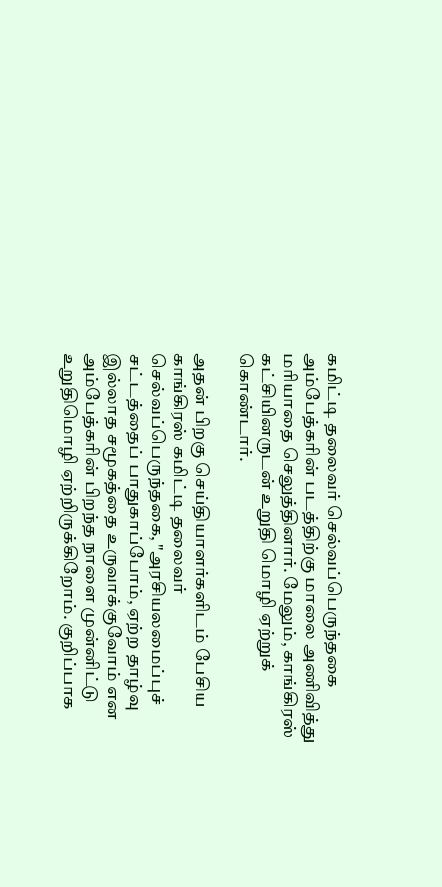கமிட்டி தலைவர் செல்வப்பெருந்தகை அம்பேத்கரின் படத்திற்கு மாலை அணிவித்து மரியாதை செலுத்தினார். மேலும், காங்கிரஸ் கட்சியினருடன் உறுதி மொழி ஏற்றுக் கொண்டார்.

அதன் பிறகு செய்தியாளர்களிடம் பேசிய காங்கிரஸ் கமிட்டி தலைவர் செல்வப்பெருந்தகை, "அரசியலமைப்புச் சட்டத்தைப் பாதுகாப்போம், ஏற்ற தாழ்வு இல்லாத சமூகத்தை உருவாக்குவோம் என அம்பேத்கரின் பிறந்த நாளை முன்னிட்டு உறுதிமொழி ஏற்றிருக்கிறோம். குறிப்பாக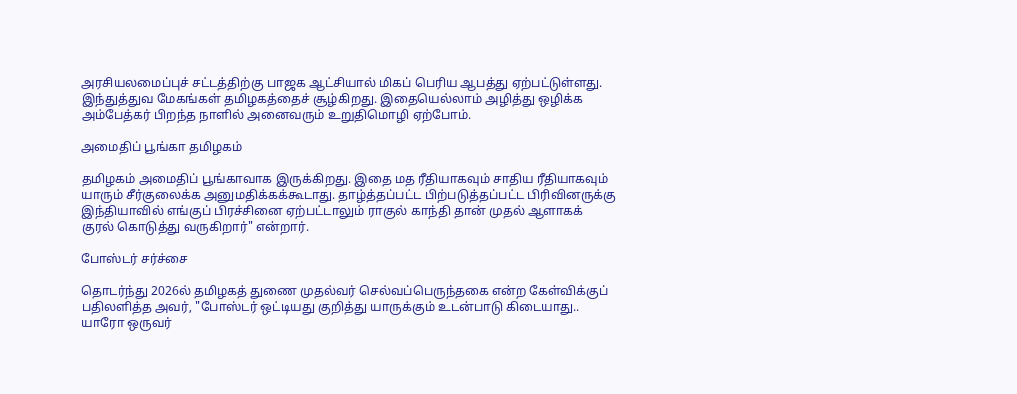அரசியலமைப்புச் சட்டத்திற்கு பாஜக ஆட்சியால் மிகப் பெரிய ஆபத்து ஏற்பட்டுள்ளது. இந்துத்துவ மேகங்கள் தமிழகத்தைச் சூழ்கிறது. இதையெல்லாம் அழித்து ஒழிக்க அம்பேத்கர் பிறந்த நாளில் அனைவரும் உறுதிமொழி ஏற்போம்.

அமைதிப் பூங்கா தமிழகம்

தமிழகம் அமைதிப் பூங்காவாக இருக்கிறது. இதை மத ரீதியாகவும் சாதிய ரீதியாகவும் யாரும் சீர்குலைக்க அனுமதிக்கக்கூடாது. தாழ்த்தப்பட்ட பிற்படுத்தப்பட்ட பிரிவினருக்கு இந்தியாவில் எங்குப் பிரச்சினை ஏற்பட்டாலும் ராகுல் காந்தி தான் முதல் ஆளாகக் குரல் கொடுத்து வருகிறார்" என்றார்.

போஸ்டர் சர்ச்சை

தொடர்ந்து 2026ல் தமிழகத் துணை முதல்வர் செல்வப்பெருந்தகை என்ற கேள்விக்குப் பதிலளித்த அவர், "போஸ்டர் ஒட்டியது குறித்து யாருக்கும் உடன்பாடு கிடையாது.. யாரோ ஒருவர்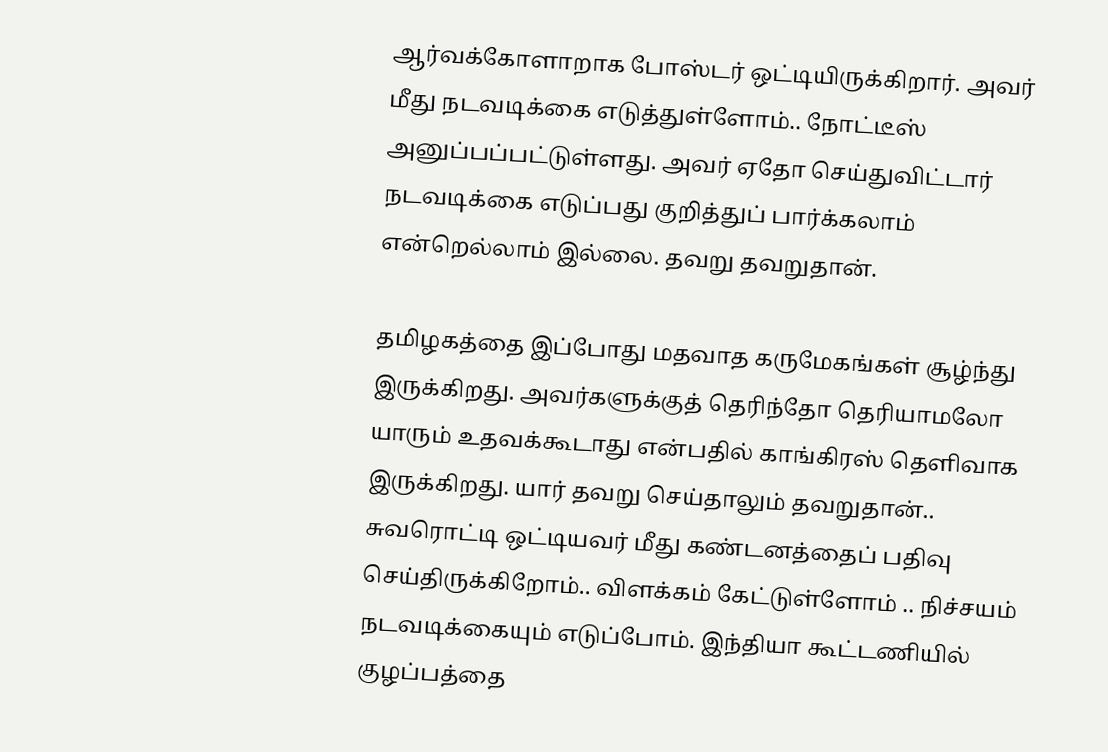ஆர்வக்கோளாறாக போஸ்டர் ஒட்டியிருக்கிறார். அவர் மீது நடவடிக்கை எடுத்துள்ளோம்.. நோட்டீஸ் அனுப்பப்பட்டுள்ளது. அவர் ஏதோ செய்துவிட்டார் நடவடிக்கை எடுப்பது குறித்துப் பார்க்கலாம் என்றெல்லாம் இல்லை. தவறு தவறுதான்.

தமிழகத்தை இப்போது மதவாத கருமேகங்கள் சூழ்ந்து இருக்கிறது. அவர்களுக்குத் தெரிந்தோ தெரியாமலோ யாரும் உதவக்கூடாது என்பதில் காங்கிரஸ் தெளிவாக இருக்கிறது. யார் தவறு செய்தாலும் தவறுதான்.. சுவரொட்டி ஒட்டியவர் மீது கண்டனத்தைப் பதிவு செய்திருக்கிறோம்.. விளக்கம் கேட்டுள்ளோம் .. நிச்சயம் நடவடிக்கையும் எடுப்போம். இந்தியா கூட்டணியில் குழப்பத்தை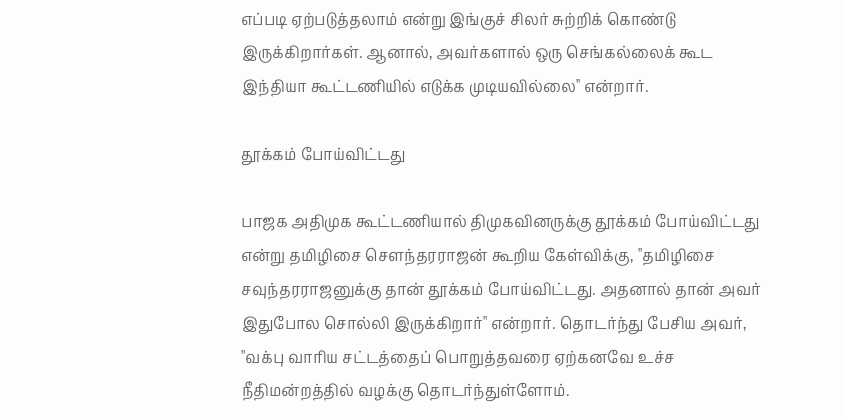எப்படி ஏற்படுத்தலாம் என்று இங்குச் சிலர் சுற்றிக் கொண்டு இருக்கிறார்கள். ஆனால், அவர்களால் ஒரு செங்கல்லைக் கூட இந்தியா கூட்டணியில் எடுக்க முடியவில்லை" என்றார்.

தூக்கம் போய்விட்டது

பாஜக அதிமுக கூட்டணியால் திமுகவினருக்கு தூக்கம் போய்விட்டது என்று தமிழிசை சௌந்தரராஜன் கூறிய கேள்விக்கு, "தமிழிசை சவுந்தரராஜனுக்கு தான் தூக்கம் போய்விட்டது. அதனால் தான் அவர் இதுபோல சொல்லி இருக்கிறார்" என்றார். தொடர்ந்து பேசிய அவர், "வக்பு வாரிய சட்டத்தைப் பொறுத்தவரை ஏற்கனவே உச்ச நீதிமன்றத்தில் வழக்கு தொடர்ந்துள்ளோம்.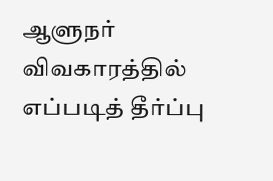ஆளுநர் விவகாரத்தில் எப்படித் தீர்ப்பு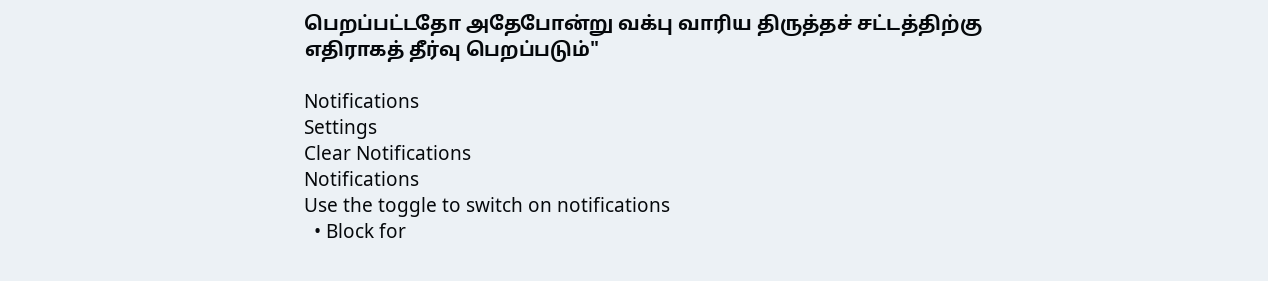பெறப்பட்டதோ அதேபோன்று வக்பு வாரிய திருத்தச் சட்டத்திற்கு எதிராகத் தீர்வு பெறப்படும்"

Notifications
Settings
Clear Notifications
Notifications
Use the toggle to switch on notifications
  • Block for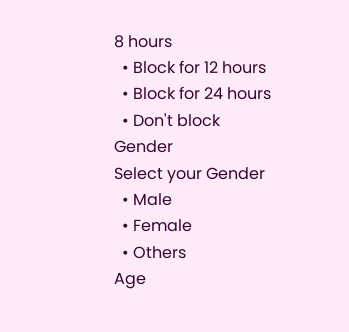8 hours
  • Block for 12 hours
  • Block for 24 hours
  • Don't block
Gender
Select your Gender
  • Male
  • Female
  • Others
Age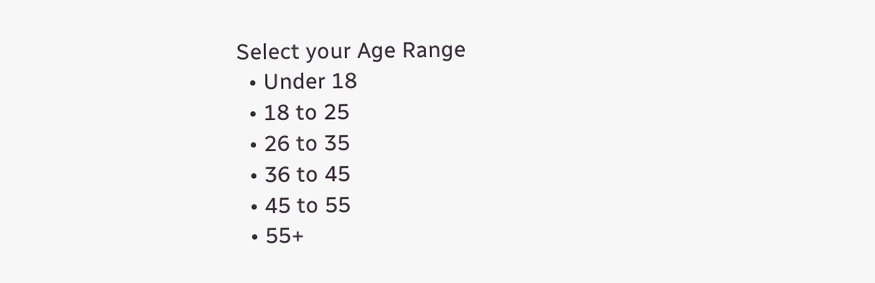Select your Age Range
  • Under 18
  • 18 to 25
  • 26 to 35
  • 36 to 45
  • 45 to 55
  • 55+